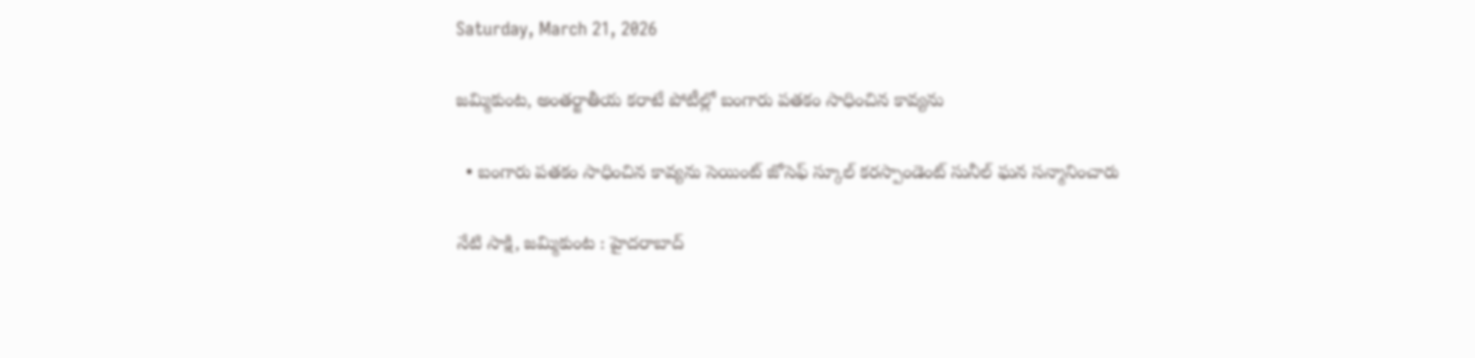Saturday, March 21, 2026

జమ్మికుంట, అంతర్జాతీయ కరాటే పోటీల్లో బంగారు పతకం సాధించిన కావ్యను

  • బంగారు పతకం సాధించిన కావ్యను సెయింట్ జోసెఫ్ స్కూల్ కరస్పాండెంట్ సునీల్ ఘన సన్మానించారు

నేటి సాక్షి, జమ్మికుంట : హైదరాబాద్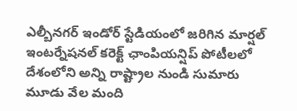ఎల్బీనగర్ ఇండోర్ స్టేడియంలో జరిగిన మార్షల్ ఇంటర్నేషనల్ కరెక్ట్ ఛాంపియన్షిప్ పోటీలలో దేశంలోని అన్ని రాష్ట్రాల నుండి సుమారు మూడు వేల మంది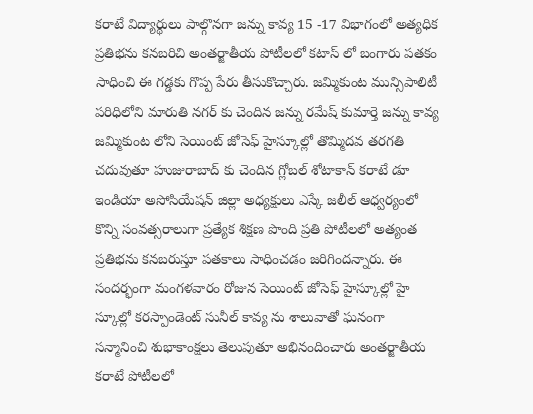కరాటే విద్యార్థులు పాల్గొనగా జన్ను కావ్య 15 -17 విభాగంలో అత్యధిక ప్రతిభను కనబరిచి అంతర్జాతీయ పోటీలలో కటాస్ లో బంగారు పతకం సాధించి ఈ గడ్డకు గొప్ప పేరు తీసుకొచ్చారు. జమ్మికుంట మున్సిపాలిటీ పరిధిలోని మారుతి నగర్ కు చెందిన జన్ను రమేష్ కుమార్తె జన్ను కావ్య జమ్మికుంట లోని సెయింట్ జోసెఫ్ హైస్కూల్లో తొమ్మిదవ తరగతి చదువుతూ హుజురాబాద్ కు చెందిన గ్లోబల్ శోటాకాన్ కరాటే డూ ఇండియా అసోసియేషన్ జిల్లా అధ్యక్షులు ఎస్కే జలీల్ ఆధ్వర్యంలో కొన్ని సంవత్సరాలుగా ప్రత్యేక శిక్షణ పొంది ప్రతి పోటీలలో అత్యంత ప్రతిభను కనబరుస్తూ పతకాలు సాధించడం జరిగిందన్నారు. ఈ సందర్భంగా మంగళవారం రోజున సెయింట్ జోసెఫ్ హైస్కూల్లో హై స్కూల్లో కరస్పాండెంట్ సునీల్ కావ్య ను శాలువాతో ఘనంగా సన్మానించి శుభాకాంక్షలు తెలుపుతూ అభినందించారు అంతర్జాతీయ కరాటే పోటీలలో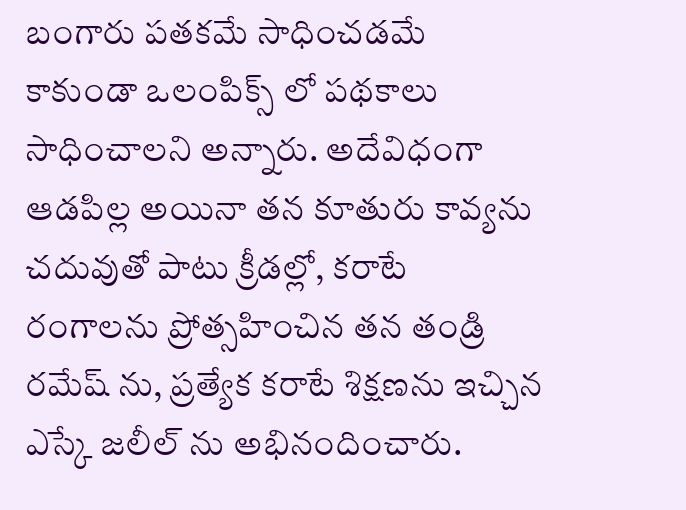బంగారు పతకమే సాధించడమే కాకుండా ఒలంపిక్స్ లో పథకాలు సాధించాలని అన్నారు. అదేవిధంగా ఆడపిల్ల అయినా తన కూతురు కావ్యను చదువుతో పాటు క్రీడల్లో, కరాటే రంగాలను ప్రోత్సహించిన తన తండ్రి రమేష్ ను, ప్రత్యేక కరాటే శిక్షణను ఇచ్చిన ఎస్కే జలీల్ ను అభినందించారు.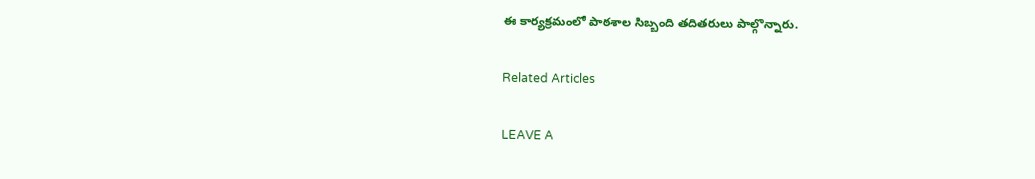ఈ కార్యక్రమంలో పాఠశాల సిబ్బంది తదితరులు పాల్గొన్నారు.

Related Articles

LEAVE A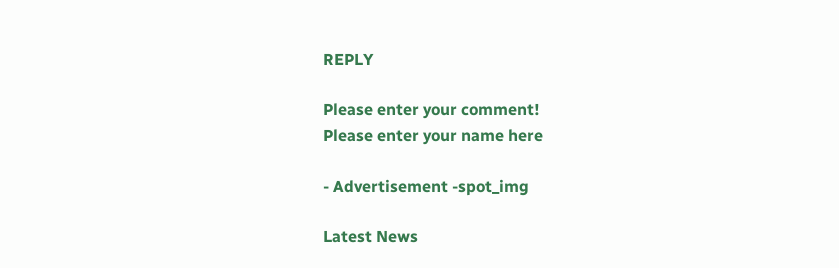REPLY

Please enter your comment!
Please enter your name here

- Advertisement -spot_img

Latest News